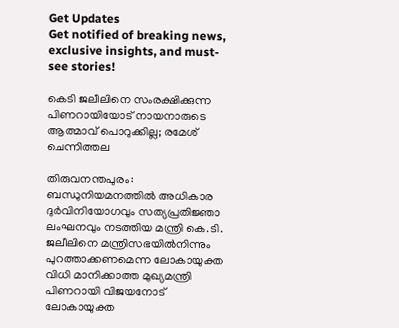Get Updates
Get notified of breaking news, exclusive insights, and must-see stories!

കെടി ജലീലിനെ സംരക്ഷിക്കുന്ന പിണറായിയോട് നായനാരുടെ ആത്മാവ് പൊറുക്കില്ല; രമേശ് ചെന്നിത്തല

തിരുവനന്തപുരം: ബന്ധുനിയമനത്തില്‍ അധികാര ദുര്‍വിനിയോഗവും സത്യപ്രതിജ്ഞാ ലംഘനവും നടത്തിയ മന്ത്രി കെ.ടി. ജലീലിനെ മന്ത്രിസഭയില്‍നിന്നും പുറത്താക്കണമെന്ന ലോകായുക്ത വിധി മാനിക്കാത്ത മുഖ്യമന്ത്രി പിണറായി വിജയനോട് ലോകായുക്ത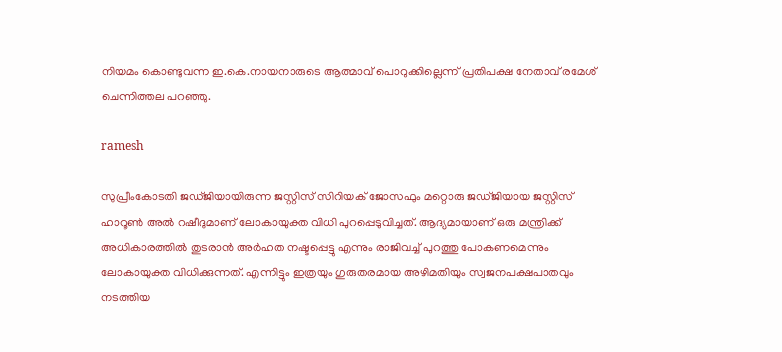നിയമം കൊണ്ടുവന്ന ഇ.കെ.നായനാരുടെ ആത്മാവ് പൊറുക്കില്ലെന്ന് പ്രതിപക്ഷ നേതാവ് രമേശ് ചെന്നിത്തല പറഞ്ഞു.

ramesh

സുപ്രീംകോടതി ജഡ്ജിയായിരുന്ന ജസ്റ്റിസ് സിറിയക് ജോസഫും മറ്റൊരു ജഡ്ജിയായ ജസ്റ്റിസ് ഹാറൂണ്‍ അല്‍ റഷീദുമാണ് ലോകായുക്ത വിധി പുറപ്പെടുവിച്ചത്. ആദ്യമായാണ് ഒരു മന്ത്രിക്ക് അധികാരത്തില്‍ തുടരാന്‍ അര്‍ഹത നഷ്ടപ്പെട്ടു എന്നും രാജിവച്ച് പുറത്തു പോകണമെന്നും ലോകായുക്ത വിധിക്കുന്നത്. എന്നിട്ടും ഇത്രയും ഗുരുതരമായ അഴിമതിയും സ്വജനപക്ഷപാതവും നടത്തിയ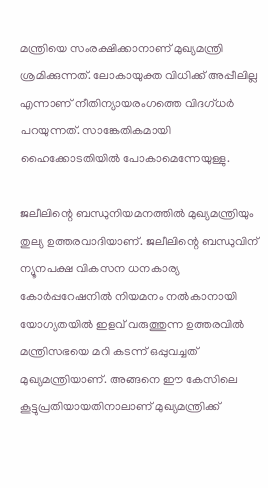മന്ത്രിയെ സംരക്ഷിക്കാനാണ് മുഖ്യമന്ത്രി ശ്രമിക്കുന്നത്. ലോകായുക്ത വിധിക്ക് അപ്പീലില്ല എന്നാണ് നീതിന്യായരംഗത്തെ വിദഗ്ധര്‍ പറയുന്നത്. സാങ്കേതികമായി ഹൈക്കോടതിയില്‍ പോകാമെന്നേയുള്ളു.

ജലീലിന്റെ ബന്ധുനിയമനത്തില്‍ മുഖ്യമന്ത്രിയും തുല്യ ഉത്തരവാദിയാണ്. ജലീലിന്റെ ബന്ധുവിന് ന്യൂനപക്ഷ വികസന ധനകാര്യ കോര്‍പ്പറേഷനില്‍ നിയമനം നല്‍കാനായി യോഗ്യതയില്‍ ഇളവ് വരുത്തുന്ന ഉത്തരവില്‍ മന്ത്രിസഭയെ മറി കടന്ന് ഒപ്പുവച്ചത് മുഖ്യമന്ത്രിയാണ്. അങ്ങനെ ഈ കേസിലെ കൂട്ടുപ്രതിയായതിനാലാണ് മുഖ്യമന്ത്രിക്ക്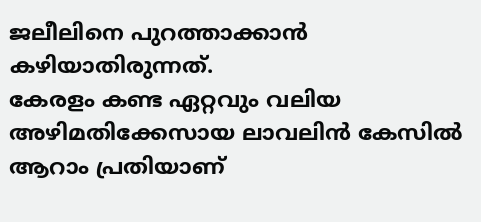ജലീലിനെ പുറത്താക്കാന്‍ കഴിയാതിരുന്നത്.
കേരളം കണ്ട ഏറ്റവും വലിയ അഴിമതിക്കേസായ ലാവലിന്‍ കേസില്‍ ആറാം പ്രതിയാണ്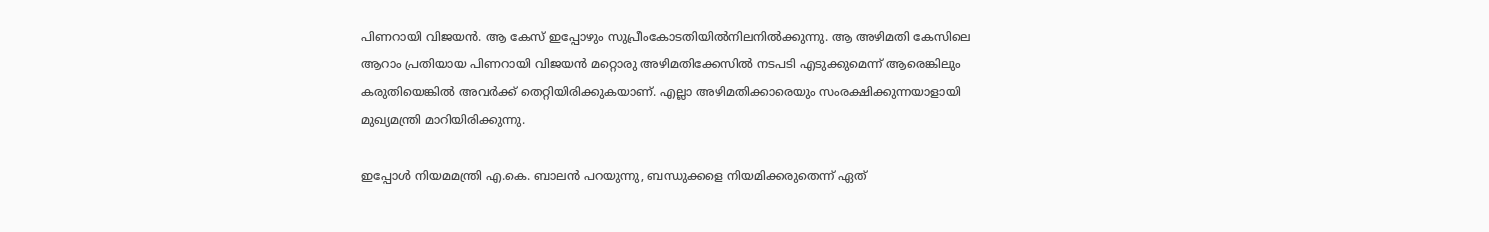പിണറായി വിജയന്‍. ആ കേസ് ഇപ്പോഴും സുപ്രീംകോടതിയില്‍നിലനില്‍ക്കുന്നു. ആ അഴിമതി കേസിലെ ആറാം പ്രതിയായ പിണറായി വിജയന്‍ മറ്റൊരു അഴിമതിക്കേസില്‍ നടപടി എടുക്കുമെന്ന് ആരെങ്കിലും കരുതിയെങ്കില്‍ അവര്‍ക്ക് തെറ്റിയിരിക്കുകയാണ്. എല്ലാ അഴിമതിക്കാരെയും സംരക്ഷിക്കുന്നയാളായി മുഖ്യമന്ത്രി മാറിയിരിക്കുന്നു.

ഇപ്പോള്‍ നിയമമന്ത്രി എ.കെ. ബാലന്‍ പറയുന്നു, ബന്ധുക്കളെ നിയമിക്കരുതെന്ന് ഏത്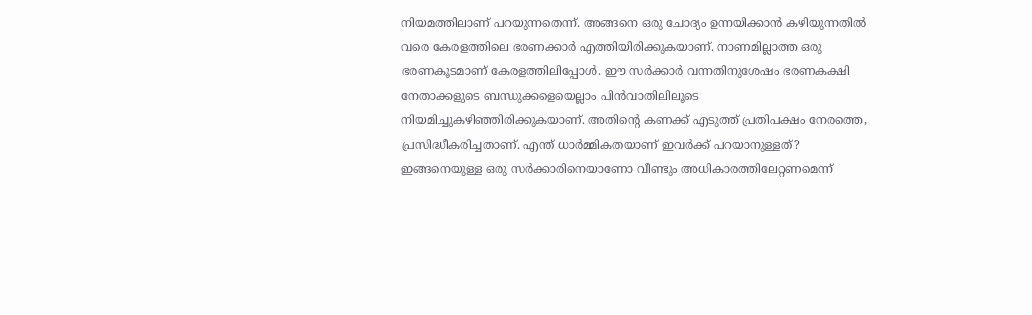നിയമത്തിലാണ് പറയുന്നതെന്ന്. അങ്ങനെ ഒരു ചോദ്യം ഉന്നയിക്കാന്‍ കഴിയുന്നതില്‍ വരെ കേരളത്തിലെ ഭരണക്കാര്‍ എത്തിയിരിക്കുകയാണ്. നാണമില്ലാത്ത ഒരു ഭരണകൂടമാണ് കേരളത്തിലിപ്പോള്‍. ഈ സര്‍ക്കാര്‍ വന്നതിനുശേഷം ഭരണകക്ഷി നേതാക്കളുടെ ബന്ധുക്കളെയെല്ലാം പിന്‍വാതിലിലൂടെ നിയമിച്ചുകഴിഞ്ഞിരിക്കുകയാണ്. അതിന്റെ കണക്ക് എടുത്ത് പ്രതിപക്ഷം നേരത്തെ, പ്രസിദ്ധീകരിച്ചതാണ്. എന്ത് ധാര്‍മ്മികതയാണ് ഇവര്‍ക്ക് പറയാനുള്ളത്? ഇങ്ങനെയുള്ള ഒരു സര്‍ക്കാരിനെയാണോ വീണ്ടും അധികാരത്തിലേറ്റണമെന്ന്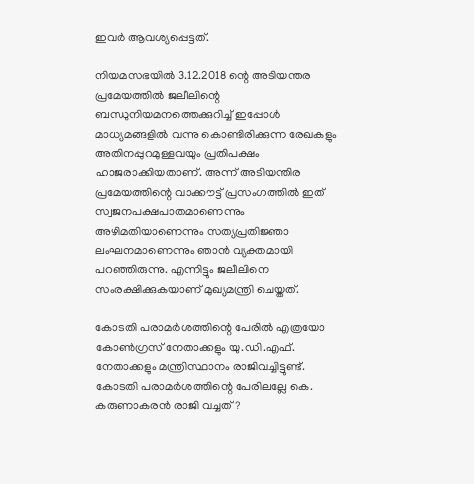ഇവര്‍ ആവശ്യപ്പെട്ടത്.

നിയമസഭയില്‍ 3.12.2018 ന്റെ അടിയന്തര പ്രമേയത്തില്‍ ജലീലിന്റെ ബന്ധുനിയമനത്തെക്കുറിച്ച് ഇപ്പോള്‍ മാധ്യമങ്ങളില്‍ വന്നു കൊണ്ടിരിക്കുന്ന രേഖകളും അതിനപ്പുറമുള്ളവയും പ്രതിപക്ഷം ഹാജരാക്കിയതാണ്. അന്ന് അടിയന്തിര പ്രമേയത്തിന്റെ വാക്കൗട്ട് പ്രസംഗത്തില്‍ ഇത് സ്വജനപക്ഷപാതമാണെന്നും അഴിമതിയാണെന്നും സത്യപ്രതിജ്ഞാ ലംഘനമാണെന്നും ഞാന്‍ വ്യക്തമായി പറഞ്ഞിരുന്നു. എന്നിട്ടും ജലീലിനെ സംരക്ഷിക്കുകയാണ് മുഖ്യമന്ത്രി ചെയ്തത്.

കോടതി പരാമര്‍ശത്തിന്റെ പേരില്‍ എത്രയോ കോണ്‍ഗ്രസ് നേതാക്കളും യു.ഡി.എഫ്. നേതാക്കളും മന്ത്രിസ്ഥാനം രാജിവച്ചിട്ടുണ്ട്. കോടതി പരാമര്‍ശത്തിന്റെ പേരിലല്ലേ കെ. കരുണാകരന്‍ രാജി വച്ചത്?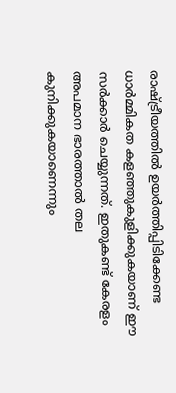രാഷ്ട്രീയത്തില്‍ ഉയര്‍ത്തിപ്പിടിക്കേണ്ട ധാര്‍മ്മികത കളഞ്ഞുകുളിക്കുകയാണ് ഈ സര്‍ക്കാര്‍ ചെയ്യുന്നത്. ഇതുകണ്ട് കേരളം അപമാന ഭാരത്താല്‍ തല കുനിക്കുകയാണെന്നും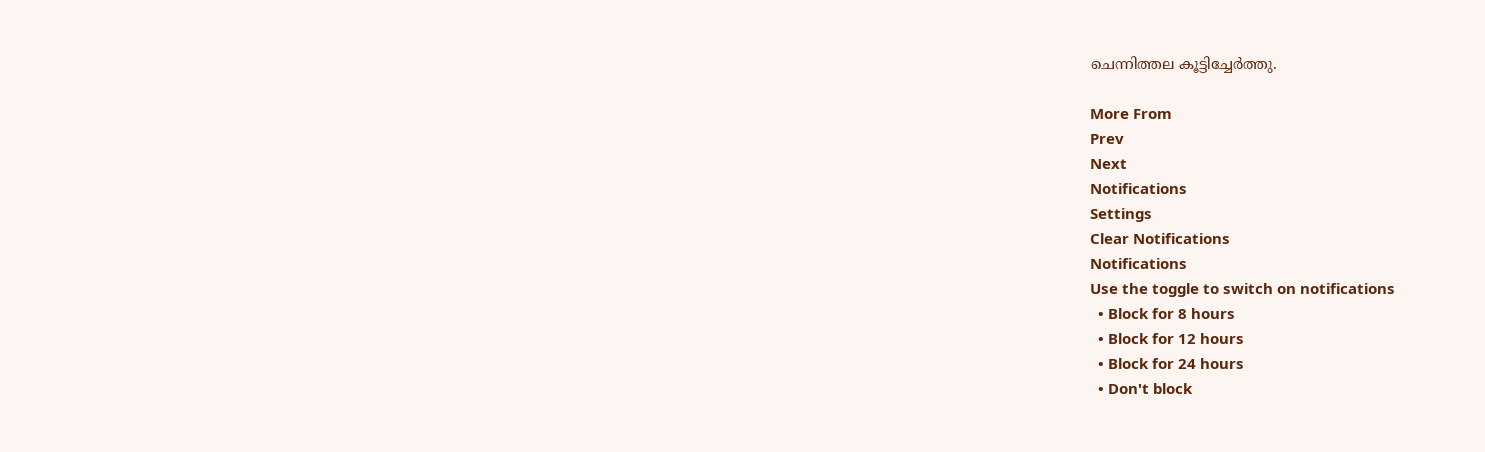ചെന്നിത്തല കൂട്ടിച്ചേര്‍ത്തു.

More From
Prev
Next
Notifications
Settings
Clear Notifications
Notifications
Use the toggle to switch on notifications
  • Block for 8 hours
  • Block for 12 hours
  • Block for 24 hours
  • Don't block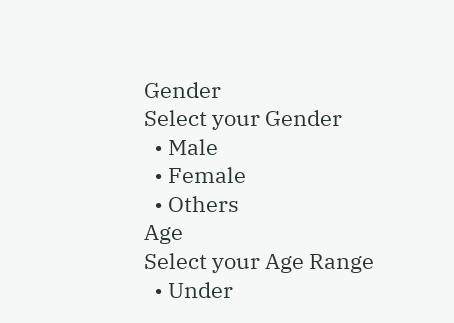Gender
Select your Gender
  • Male
  • Female
  • Others
Age
Select your Age Range
  • Under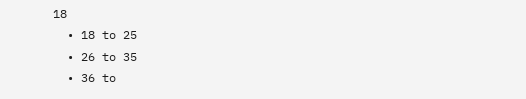18
  • 18 to 25
  • 26 to 35
  • 36 to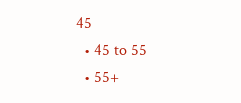45
  • 45 to 55
  • 55+